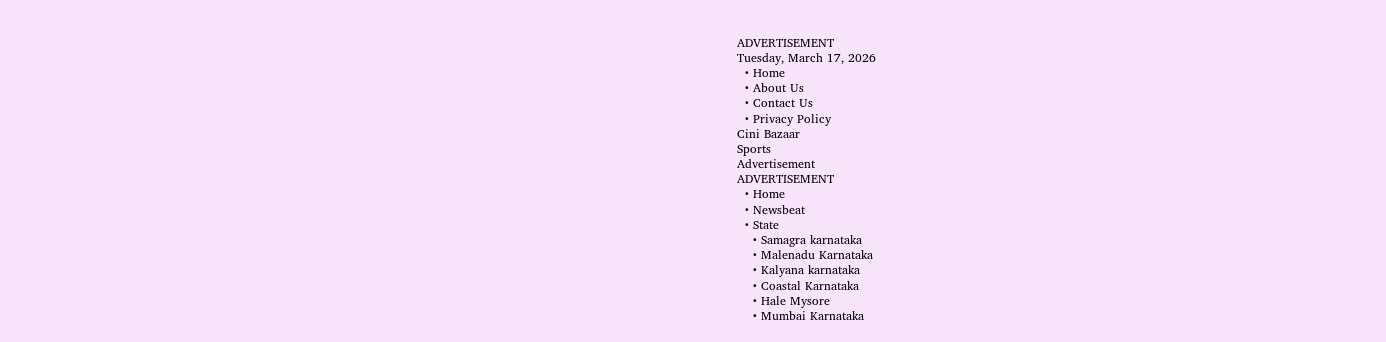ADVERTISEMENT
Tuesday, March 17, 2026
  • Home
  • About Us
  • Contact Us
  • Privacy Policy
Cini Bazaar
Sports
Advertisement
ADVERTISEMENT
  • Home
  • Newsbeat
  • State
    • Samagra karnataka
    • Malenadu Karnataka
    • Kalyana karnataka
    • Coastal Karnataka
    • Hale Mysore
    • Mumbai Karnataka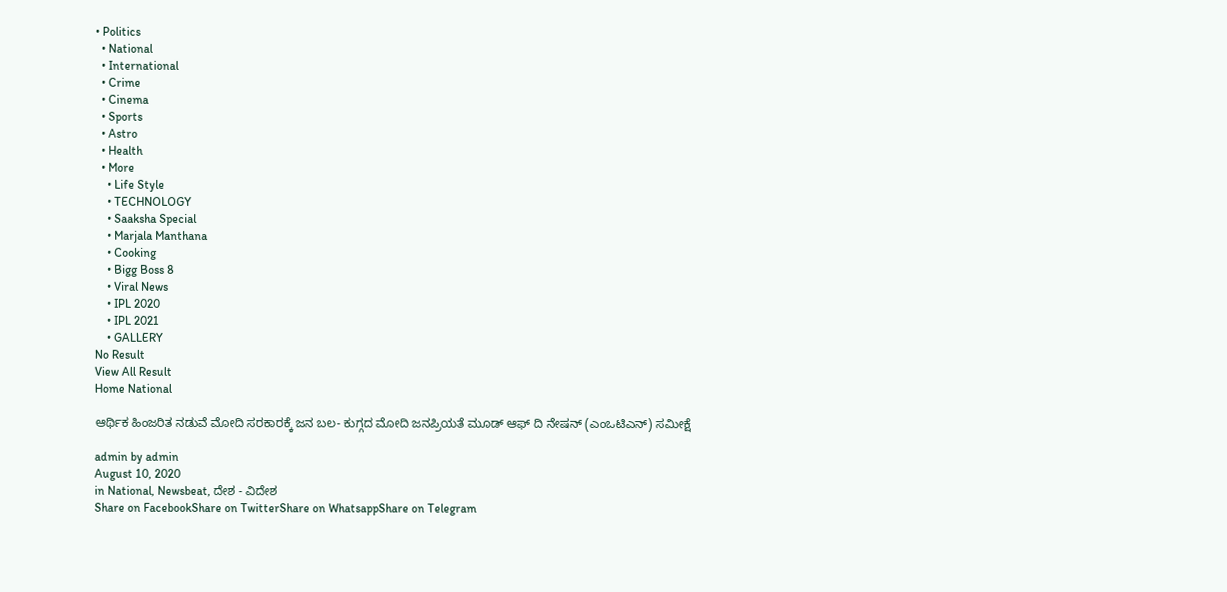• Politics
  • National
  • International
  • Crime
  • Cinema
  • Sports
  • Astro
  • Health
  • More
    • Life Style
    • TECHNOLOGY
    • Saaksha Special
    • Marjala Manthana
    • Cooking
    • Bigg Boss 8
    • Viral News
    • IPL 2020
    • IPL 2021
    • GALLERY
No Result
View All Result
Home National

ಆರ್ಥಿಕ ಹಿಂಜರಿತ ನಡುವೆ ಮೋದಿ ಸರಕಾರಕ್ಕೆ ಜನ ಬಲ- ಕುಗ್ಗದ ಮೋದಿ ಜನಪ್ರಿಯತೆ ಮೂಡ್ ಆಫ್ ದಿ ನೇಷನ್ (ಎಂಒಟಿಎನ್) ಸಮೀಕ್ಷೆ

admin by admin
August 10, 2020
in National, Newsbeat, ದೇಶ - ವಿದೇಶ
Share on FacebookShare on TwitterShare on WhatsappShare on Telegram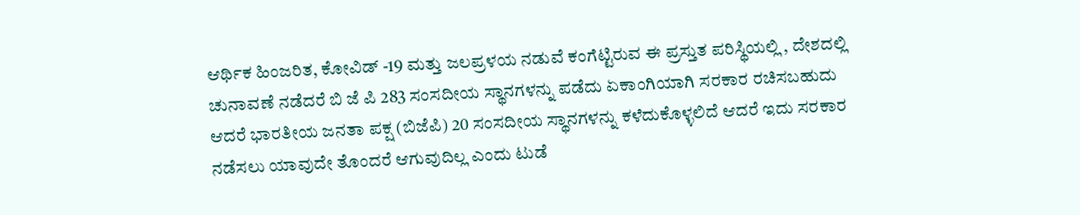ಆರ್ಥಿಕ ಹಿಂಜರಿತ, ಕೋವಿಡ್ -19 ಮತ್ತು ಜಲಪ್ರಳಯ ನಡುವೆ ಕಂಗೆಟ್ಟಿರುವ ಈ ಪ್ರಸ್ತುತ ಪರಿಸ್ಥಿಯಲ್ಲಿ , ದೇಶದಲ್ಲಿ ಚುನಾವಣೆ ನಡೆದರೆ ಬಿ ಜೆ ಪಿ 283 ಸಂಸದೀಯ ಸ್ಥಾನಗಳನ್ನು ಪಡೆದು ಏಕಾಂಗಿಯಾಗಿ ಸರಕಾರ ರಚಿಸಬಹುದು  ಆದರೆ ಭಾರತೀಯ ಜನತಾ ಪಕ್ಷ (ಬಿಜೆಪಿ) 20 ಸಂಸದೀಯ ಸ್ಥಾನಗಳನ್ನು ಕಳೆದುಕೊಳ್ಳಲಿದೆ ಆದರೆ ಇದು ಸರಕಾರ ನಡೆಸಲು ಯಾವುದೇ ತೊಂದರೆ ಆಗುವುದಿಲ್ಲ ಎಂದು ಟುಡೆ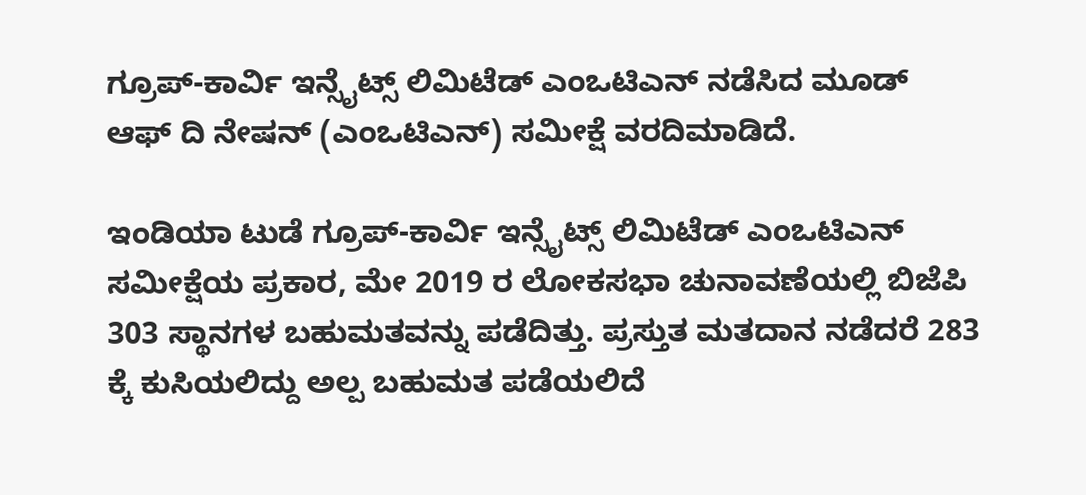ಗ್ರೂಪ್-ಕಾರ್ವಿ ಇನ್ಸೈಟ್ಸ್ ಲಿಮಿಟೆಡ್ ಎಂಒಟಿಎನ್ ನಡೆಸಿದ ಮೂಡ್ ಆಫ್ ದಿ ನೇಷನ್ (ಎಂಒಟಿಎನ್) ಸಮೀಕ್ಷೆ ವರದಿಮಾಡಿದೆ.

ಇಂಡಿಯಾ ಟುಡೆ ಗ್ರೂಪ್-ಕಾರ್ವಿ ಇನ್ಸೈಟ್ಸ್ ಲಿಮಿಟೆಡ್ ಎಂಒಟಿಎನ್ ಸಮೀಕ್ಷೆಯ ಪ್ರಕಾರ, ಮೇ 2019 ರ ಲೋಕಸಭಾ ಚುನಾವಣೆಯಲ್ಲಿ ಬಿಜೆಪಿ 303 ಸ್ಥಾನಗಳ ಬಹುಮತವನ್ನು ಪಡೆದಿತ್ತು. ಪ್ರಸ್ತುತ ಮತದಾನ ನಡೆದರೆ 283 ಕ್ಕೆ ಕುಸಿಯಲಿದ್ದು ಅಲ್ಪ ಬಹುಮತ ಪಡೆಯಲಿದೆ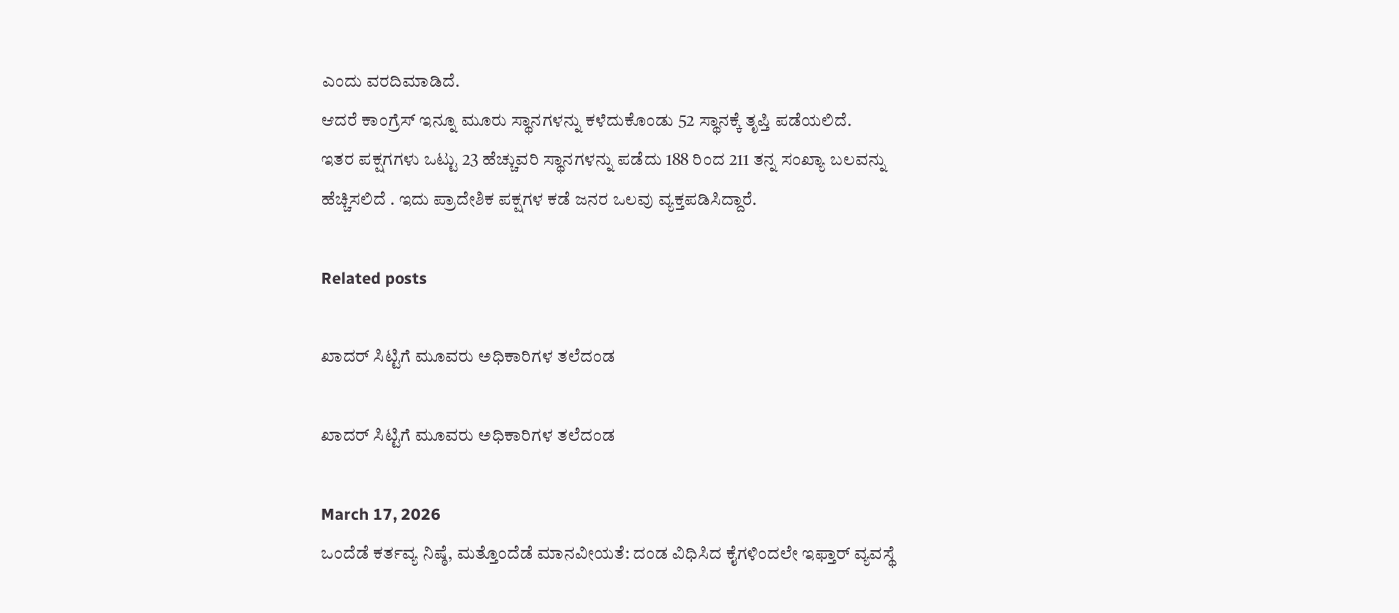ಎಂದು ವರದಿಮಾಡಿದೆ.
ಆದರೆ ಕಾಂಗ್ರೆಸ್ ಇನ್ನೂ ಮೂರು ಸ್ಥಾನಗಳನ್ನು ಕಳೆದುಕೊಂಡು 52 ಸ್ಥಾನಕ್ಕೆ ತೃಪ್ತಿ ಪಡೆಯಲಿದೆ.
ಇತರ ಪಕ್ಷಗಗಳು ಒಟ್ಟು 23 ಹೆಚ್ಚುವರಿ ಸ್ಥಾನಗಳನ್ನು ಪಡೆದು 188 ರಿಂದ 211 ತನ್ನ ಸಂಖ್ಯಾ ಬಲವನ್ನು ಹೆಚ್ಚಿಸಲಿದೆ . ಇದು ಪ್ರಾದೇಶಿಕ ಪಕ್ಷಗಳ ಕಡೆ ಜನರ ಒಲವು ವ್ಯಕ್ತಪಡಿಸಿದ್ದಾರೆ.

Related posts

ಖಾದರ್ ಸಿಟ್ಟಿಗೆ ಮೂವರು ಅಧಿಕಾರಿಗಳ ತಲೆದಂಡ

ಖಾದರ್ ಸಿಟ್ಟಿಗೆ ಮೂವರು ಅಧಿಕಾರಿಗಳ ತಲೆದಂಡ

March 17, 2026
ಒಂದೆಡೆ ಕರ್ತವ್ಯ ನಿಷ್ಠೆ, ಮತ್ತೊಂದೆಡೆ ಮಾನವೀಯತೆ: ದಂಡ ವಿಧಿಸಿದ ಕೈಗಳಿಂದಲೇ ಇಫ್ತಾರ್ ವ್ಯವಸ್ಥೆ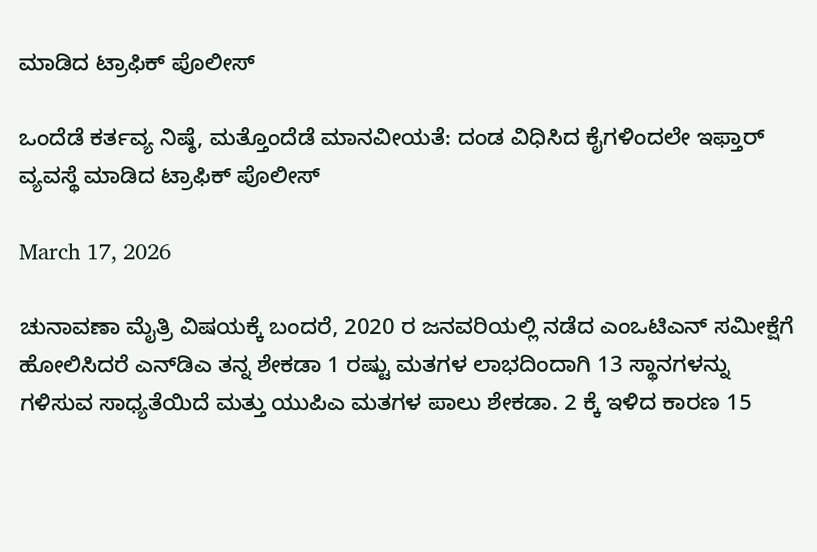ಮಾಡಿದ ಟ್ರಾಫಿಕ್ ಪೊಲೀಸ್

ಒಂದೆಡೆ ಕರ್ತವ್ಯ ನಿಷ್ಠೆ, ಮತ್ತೊಂದೆಡೆ ಮಾನವೀಯತೆ: ದಂಡ ವಿಧಿಸಿದ ಕೈಗಳಿಂದಲೇ ಇಫ್ತಾರ್ ವ್ಯವಸ್ಥೆ ಮಾಡಿದ ಟ್ರಾಫಿಕ್ ಪೊಲೀಸ್

March 17, 2026

ಚುನಾವಣಾ ಮೈತ್ರಿ ವಿಷಯಕ್ಕೆ ಬಂದರೆ, 2020 ರ ಜನವರಿಯಲ್ಲಿ ನಡೆದ ಎಂಒಟಿಎನ್ ಸಮೀಕ್ಷೆಗೆ ಹೋಲಿಸಿದರೆ ಎನ್‌ಡಿಎ ತನ್ನ ಶೇಕಡಾ 1 ರಷ್ಟು ಮತಗಳ ಲಾಭದಿಂದಾಗಿ 13 ಸ್ಥಾನಗಳನ್ನು ಗಳಿಸುವ ಸಾಧ್ಯತೆಯಿದೆ ಮತ್ತು ಯುಪಿಎ ಮತಗಳ ಪಾಲು ಶೇಕಡಾ. 2 ಕ್ಕೆ ಇಳಿದ ಕಾರಣ 15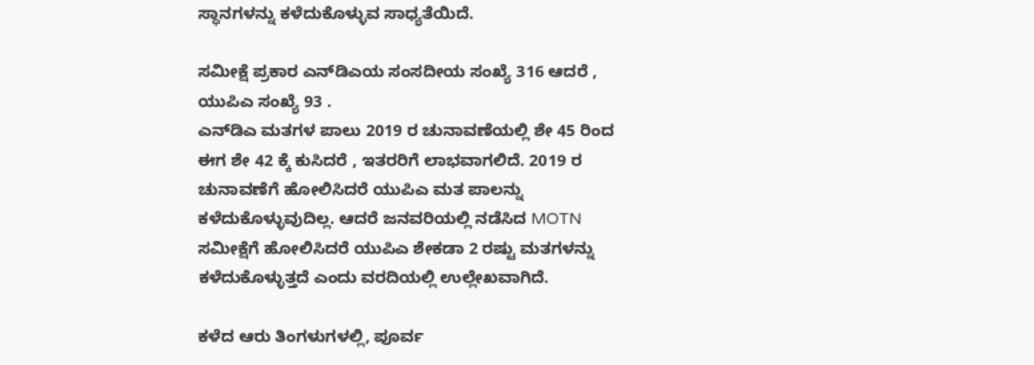ಸ್ಥಾನಗಳನ್ನು ಕಳೆದುಕೊಳ್ಳುವ ಸಾಧ್ಯತೆಯಿದೆ.

ಸಮೀಕ್ಷೆ ಪ್ರಕಾರ ಎನ್‌ಡಿಎಯ ಸಂಸದೀಯ ಸಂಖ್ಯೆ 316 ಆದರೆ , ಯುಪಿಎ ಸಂಖ್ಯೆ 93 .
ಎನ್‌ಡಿಎ ಮತಗಳ ಪಾಲು 2019 ರ ಚುನಾವಣೆಯಲ್ಲಿ ಶೇ 45 ರಿಂದ ಈಗ ಶೇ 42 ಕ್ಕೆ ಕುಸಿದರೆ , ಇತರರಿಗೆ ಲಾಭವಾಗಲಿದೆ. 2019 ರ ಚುನಾವಣೆಗೆ ಹೋಲಿಸಿದರೆ ಯುಪಿಎ ಮತ ಪಾಲನ್ನು ಕಳೆದುಕೊಳ್ಳುವುದಿಲ್ಲ. ಆದರೆ ಜನವರಿಯಲ್ಲಿ ನಡೆಸಿದ MOTN ಸಮೀಕ್ಷೆಗೆ ಹೋಲಿಸಿದರೆ ಯುಪಿಎ ಶೇಕಡಾ 2 ರಷ್ಟು ಮತಗಳನ್ನು ಕಳೆದುಕೊಳ್ಳುತ್ತದೆ ಎಂದು ವರದಿಯಲ್ಲಿ ಉಲ್ಲೇಖವಾಗಿದೆ.

ಕಳೆದ ಆರು ತಿಂಗಳುಗಳಲ್ಲಿ, ಪೂರ್ವ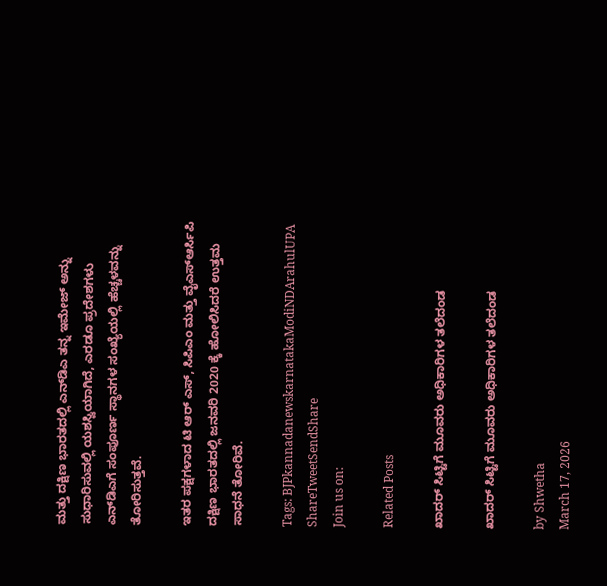ಮತ್ತು ದಕ್ಷಿಣ ಭಾರತದಲ್ಲಿ ಎನ್‌ಡಿಎ ತನ್ನ ಇಮೇಜ್ ಅನ್ನು ಸುಧಾರಿಸುವಲ್ಲಿ ಯಶಸ್ವಿಯಾಗಿದೆ, ಎರಡೂ ಪ್ರದೇಶಗಳು ಎನ್‌ಡಿಎಗೆ ಸಂಪೂರ್ಣ ಸ್ಥಾನಗಳ ಸಂಖ್ಯೆಯಲ್ಲಿ ಹೆಚ್ಚಳವನ್ನು ತೋರಿಸುತ್ತವೆ.

ಇತರ ಪಕ್ಷಗಳಾದ ಟಿ ಆರ್ ಎಸ್, ಸಿಪಿಎಂ ಮತ್ತು ವೈಎಸ್ಆರ್ಸಿಪಿ ದಕ್ಷಿಣ ಭಾರತದಲ್ಲಿ ಜನವರಿ 2020 ಕ್ಕೆ ಹೋಲಿಸಿದರೆ ಉತ್ತಮ ಸಾಧನೆ ತೋರಿವೆ.

Tags: BJPkannadanewskarnatakaModiNDArahulUPA
ShareTweetSendShare
Join us on:

Related Posts

ಖಾದರ್ ಸಿಟ್ಟಿಗೆ ಮೂವರು ಅಧಿಕಾರಿಗಳ ತಲೆದಂಡ

ಖಾದರ್ ಸಿಟ್ಟಿಗೆ ಮೂವರು ಅಧಿಕಾರಿಗಳ ತಲೆದಂಡ

by Shwetha
March 17, 2026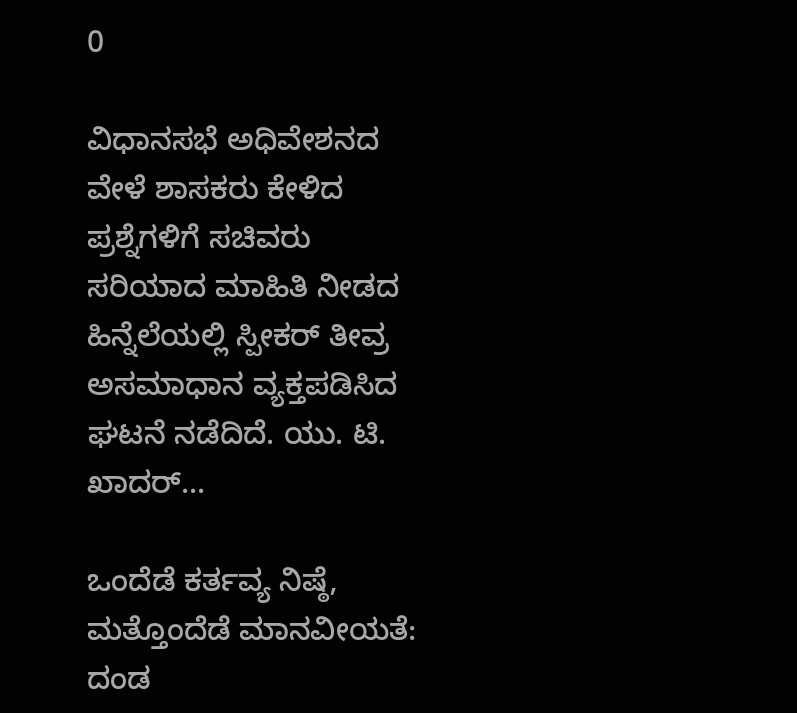0

ವಿಧಾನಸಭೆ ಅಧಿವೇಶನದ ವೇಳೆ ಶಾಸಕರು ಕೇಳಿದ ಪ್ರಶ್ನೆಗಳಿಗೆ ಸಚಿವರು ಸರಿಯಾದ ಮಾಹಿತಿ ನೀಡದ ಹಿನ್ನೆಲೆಯಲ್ಲಿ ಸ್ಪೀಕರ್ ತೀವ್ರ ಅಸಮಾಧಾನ ವ್ಯಕ್ತಪಡಿಸಿದ ಘಟನೆ ನಡೆದಿದೆ. ಯು. ಟಿ. ಖಾದರ್...

ಒಂದೆಡೆ ಕರ್ತವ್ಯ ನಿಷ್ಠೆ, ಮತ್ತೊಂದೆಡೆ ಮಾನವೀಯತೆ: ದಂಡ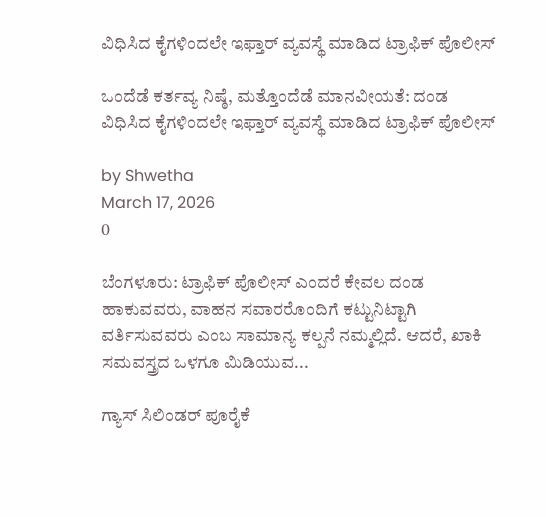ವಿಧಿಸಿದ ಕೈಗಳಿಂದಲೇ ಇಫ್ತಾರ್ ವ್ಯವಸ್ಥೆ ಮಾಡಿದ ಟ್ರಾಫಿಕ್ ಪೊಲೀಸ್

ಒಂದೆಡೆ ಕರ್ತವ್ಯ ನಿಷ್ಠೆ, ಮತ್ತೊಂದೆಡೆ ಮಾನವೀಯತೆ: ದಂಡ ವಿಧಿಸಿದ ಕೈಗಳಿಂದಲೇ ಇಫ್ತಾರ್ ವ್ಯವಸ್ಥೆ ಮಾಡಿದ ಟ್ರಾಫಿಕ್ ಪೊಲೀಸ್

by Shwetha
March 17, 2026
0

ಬೆಂಗಳೂರು: ಟ್ರಾಫಿಕ್ ಪೊಲೀಸ್ ಎಂದರೆ ಕೇವಲ ದಂಡ ಹಾಕುವವರು, ವಾಹನ ಸವಾರರೊಂದಿಗೆ ಕಟ್ಟುನಿಟ್ಟಾಗಿ ವರ್ತಿಸುವವರು ಎಂಬ ಸಾಮಾನ್ಯ ಕಲ್ಪನೆ ನಮ್ಮಲ್ಲಿದೆ. ಆದರೆ, ಖಾಕಿ ಸಮವಸ್ತ್ರದ ಒಳಗೂ ಮಿಡಿಯುವ...

ಗ್ಯಾಸ್ ಸಿಲಿಂಡರ್ ಪೂರೈಕೆ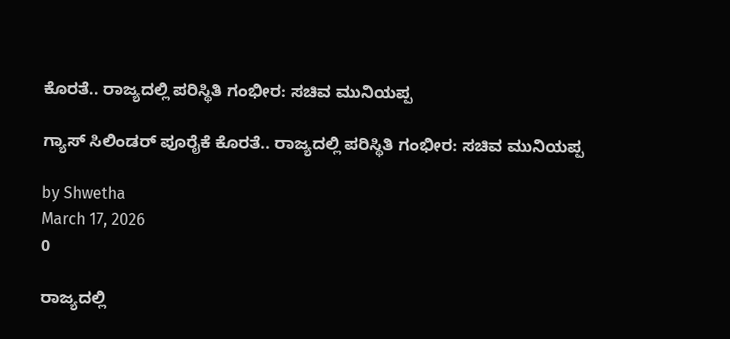ಕೊರತೆ.. ರಾಜ್ಯದಲ್ಲಿ ಪರಿಸ್ಥಿತಿ ಗಂಭೀರ: ಸಚಿವ ಮುನಿಯಪ್ಪ

ಗ್ಯಾಸ್ ಸಿಲಿಂಡರ್ ಪೂರೈಕೆ ಕೊರತೆ.. ರಾಜ್ಯದಲ್ಲಿ ಪರಿಸ್ಥಿತಿ ಗಂಭೀರ: ಸಚಿವ ಮುನಿಯಪ್ಪ

by Shwetha
March 17, 2026
0

ರಾಜ್ಯದಲ್ಲಿ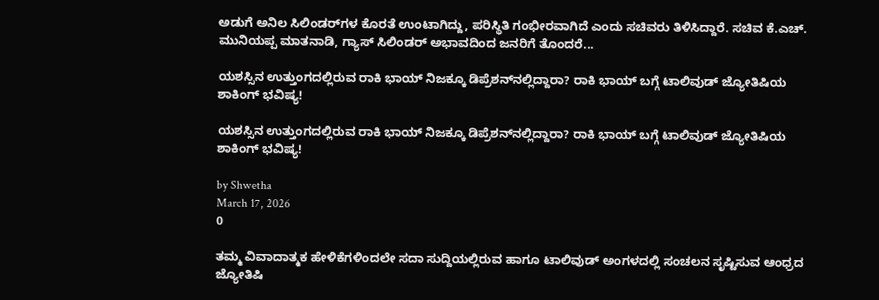ಅಡುಗೆ ಅನಿಲ ಸಿಲಿಂಡರ್‌ಗಳ ಕೊರತೆ ಉಂಟಾಗಿದ್ದು, ಪರಿಸ್ಥಿತಿ ಗಂಭೀರವಾಗಿದೆ ಎಂದು ಸಚಿವರು ತಿಳಿಸಿದ್ದಾರೆ. ಸಚಿವ ಕೆ.ಎಚ್. ಮುನಿಯಪ್ಪ ಮಾತನಾಡಿ, ಗ್ಯಾಸ್ ಸಿಲಿಂಡರ್ ಅಭಾವದಿಂದ ಜನರಿಗೆ ತೊಂದರೆ...

ಯಶಸ್ಸಿನ ಉತ್ತುಂಗದಲ್ಲಿರುವ ರಾಕಿ ಭಾಯ್ ನಿಜಕ್ಕೂ ಡಿಪ್ರೆಶನ್‌ನಲ್ಲಿದ್ದಾರಾ? ರಾಕಿ ಭಾಯ್ ಬಗ್ಗೆ ಟಾಲಿವುಡ್ ಜ್ಯೋತಿಷಿಯ ಶಾಕಿಂಗ್ ಭವಿಷ್ಯ!

ಯಶಸ್ಸಿನ ಉತ್ತುಂಗದಲ್ಲಿರುವ ರಾಕಿ ಭಾಯ್ ನಿಜಕ್ಕೂ ಡಿಪ್ರೆಶನ್‌ನಲ್ಲಿದ್ದಾರಾ? ರಾಕಿ ಭಾಯ್ ಬಗ್ಗೆ ಟಾಲಿವುಡ್ ಜ್ಯೋತಿಷಿಯ ಶಾಕಿಂಗ್ ಭವಿಷ್ಯ!

by Shwetha
March 17, 2026
0

ತಮ್ಮ ವಿವಾದಾತ್ಮಕ ಹೇಳಿಕೆಗಳಿಂದಲೇ ಸದಾ ಸುದ್ದಿಯಲ್ಲಿರುವ ಹಾಗೂ ಟಾಲಿವುಡ್ ಅಂಗಳದಲ್ಲಿ ಸಂಚಲನ ಸೃಷ್ಟಿಸುವ ಆಂಧ್ರದ ಜ್ಯೋತಿಷಿ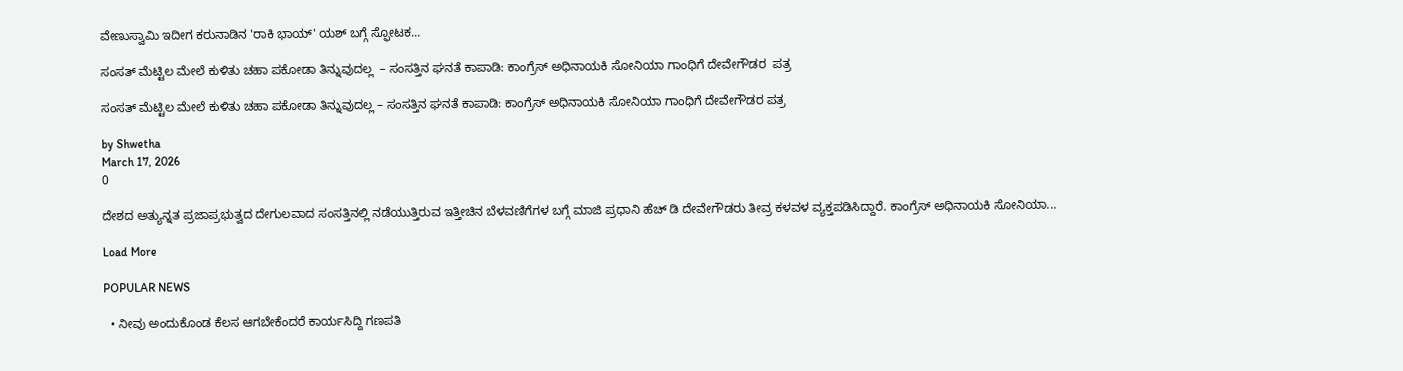ವೇಣುಸ್ವಾಮಿ ಇದೀಗ ಕರುನಾಡಿನ 'ರಾಕಿ ಭಾಯ್' ಯಶ್ ಬಗ್ಗೆ ಸ್ಫೋಟಕ...

ಸಂಸತ್ ಮೆಟ್ಟಿಲ ಮೇಲೆ ಕುಳಿತು ಚಹಾ ಪಕೋಡಾ ತಿನ್ನುವುದಲ್ಲ  – ಸಂಸತ್ತಿನ ಘನತೆ ಕಾಪಾಡಿ: ಕಾಂಗ್ರೆಸ್ ಅಧಿನಾಯಕಿ ಸೋನಿಯಾ ಗಾಂಧಿಗೆ ದೇವೇಗೌಡರ  ಪತ್ರ

ಸಂಸತ್ ಮೆಟ್ಟಿಲ ಮೇಲೆ ಕುಳಿತು ಚಹಾ ಪಕೋಡಾ ತಿನ್ನುವುದಲ್ಲ – ಸಂಸತ್ತಿನ ಘನತೆ ಕಾಪಾಡಿ: ಕಾಂಗ್ರೆಸ್ ಅಧಿನಾಯಕಿ ಸೋನಿಯಾ ಗಾಂಧಿಗೆ ದೇವೇಗೌಡರ ಪತ್ರ

by Shwetha
March 17, 2026
0

ದೇಶದ ಅತ್ಯುನ್ನತ ಪ್ರಜಾಪ್ರಭುತ್ವದ ದೇಗುಲವಾದ ಸಂಸತ್ತಿನಲ್ಲಿ ನಡೆಯುತ್ತಿರುವ ಇತ್ತೀಚಿನ ಬೆಳವಣಿಗೆಗಳ ಬಗ್ಗೆ ಮಾಜಿ ಪ್ರಧಾನಿ ಹೆಚ್ ಡಿ ದೇವೇಗೌಡರು ತೀವ್ರ ಕಳವಳ ವ್ಯಕ್ತಪಡಿಸಿದ್ದಾರೆ. ಕಾಂಗ್ರೆಸ್ ಅಧಿನಾಯಕಿ ಸೋನಿಯಾ...

Load More

POPULAR NEWS

  • ನೀವು ಅಂದುಕೊಂಡ ಕೆಲಸ ಆಗಬೇಕೆಂದರೆ ಕಾರ್ಯಸಿದ್ದಿ ಗಣಪತಿ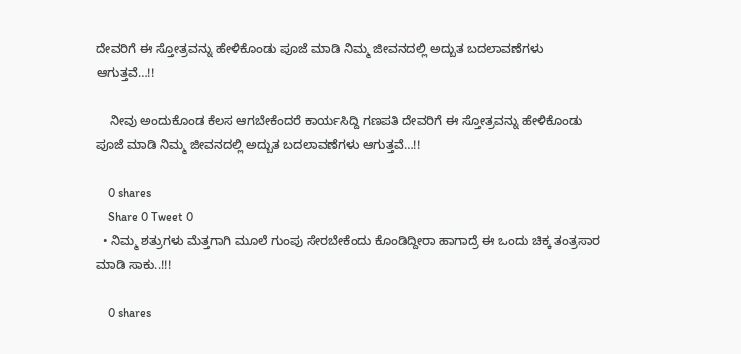ದೇವರಿಗೆ ಈ ಸ್ತೋತ್ರವನ್ನು ಹೇಳಿಕೊಂಡು ಪೂಜೆ ಮಾಡಿ ನಿಮ್ಮ ಜೀವನದಲ್ಲಿ ಅದ್ಬುತ ಬದಲಾವಣೆಗಳು ಆಗುತ್ತವೆ…!!

    ನೀವು ಅಂದುಕೊಂಡ ಕೆಲಸ ಆಗಬೇಕೆಂದರೆ ಕಾರ್ಯಸಿದ್ದಿ ಗಣಪತಿ ದೇವರಿಗೆ ಈ ಸ್ತೋತ್ರವನ್ನು ಹೇಳಿಕೊಂಡು ಪೂಜೆ ಮಾಡಿ ನಿಮ್ಮ ಜೀವನದಲ್ಲಿ ಅದ್ಬುತ ಬದಲಾವಣೆಗಳು ಆಗುತ್ತವೆ…!!

    0 shares
    Share 0 Tweet 0
  • ನಿಮ್ಮ ಶತ್ರುಗಳು ಮೆತ್ತಗಾಗಿ ಮೂಲೆ ಗುಂಪು ಸೇರಬೇಕೆಂದು ಕೊಂಡಿದ್ದೀರಾ ಹಾಗಾದ್ರೆ ಈ ಒಂದು ಚಿಕ್ಕ ತಂತ್ರಸಾರ ಮಾಡಿ ಸಾಕು..!!!

    0 shares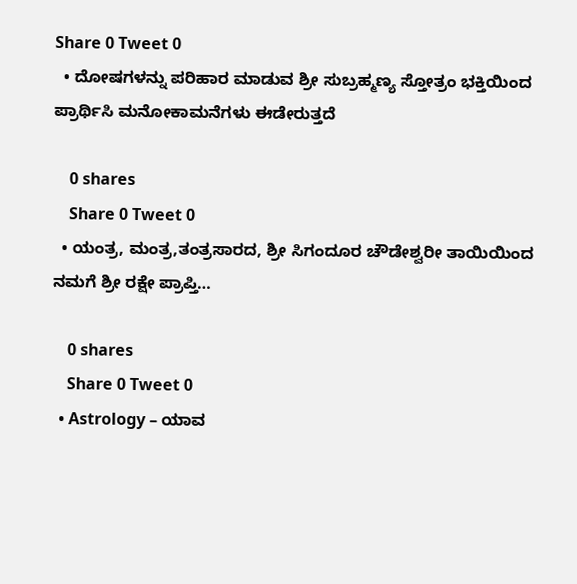Share 0 Tweet 0
  • ದೋಷಗಳನ್ನು ಪರಿಹಾರ ಮಾಡುವ ಶ್ರೀ ಸುಬ್ರಹ್ಮಣ್ಯ ಸ್ತೋತ್ರಂ ಭಕ್ತಿಯಿಂದ ಪ್ರಾರ್ಥಿಸಿ ಮನೋಕಾಮನೆಗಳು ಈಡೇರುತ್ತದೆ

    0 shares
    Share 0 Tweet 0
  • ಯಂತ್ರ, ಮಂತ್ರ,ತಂತ್ರಸಾರದ, ಶ್ರೀ ಸಿಗಂದೂರ ಚೌಡೇಶ್ವರೀ ತಾಯಿಯಿಂದ ನಮಗೆ ಶ್ರೀ ರಕ್ಷೇ ಪ್ರಾಪ್ತಿ…

    0 shares
    Share 0 Tweet 0
  • Astrology – ಯಾವ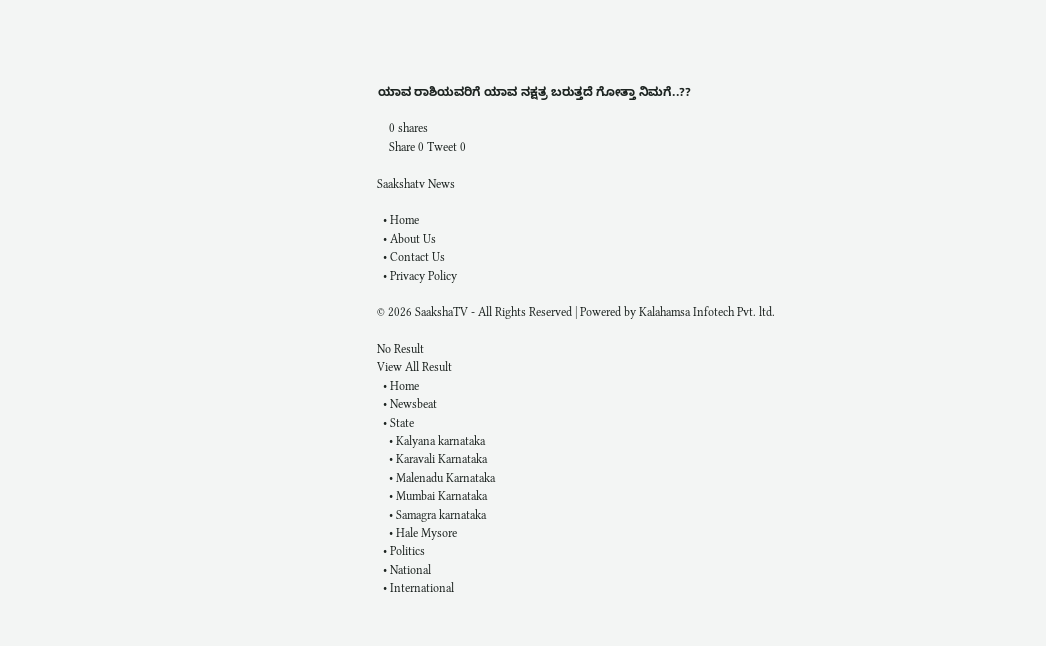ಯಾವ ರಾಶಿಯವರಿಗೆ ಯಾವ ನಕ್ಷತ್ರ ಬರುತ್ತದೆ ಗೋತ್ತಾ ನಿಮಗೆ..??

    0 shares
    Share 0 Tweet 0

Saakshatv News

  • Home
  • About Us
  • Contact Us
  • Privacy Policy

© 2026 SaakshaTV - All Rights Reserved | Powered by Kalahamsa Infotech Pvt. ltd.

No Result
View All Result
  • Home
  • Newsbeat
  • State
    • Kalyana karnataka
    • Karavali Karnataka
    • Malenadu Karnataka
    • Mumbai Karnataka
    • Samagra karnataka
    • Hale Mysore
  • Politics
  • National
  • International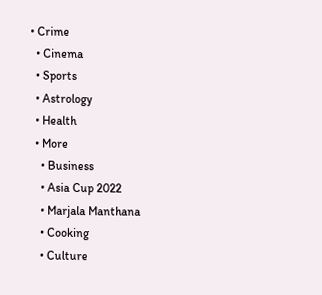• Crime
  • Cinema
  • Sports
  • Astrology
  • Health
  • More
    • Business
    • Asia Cup 2022
    • Marjala Manthana
    • Cooking
    • Culture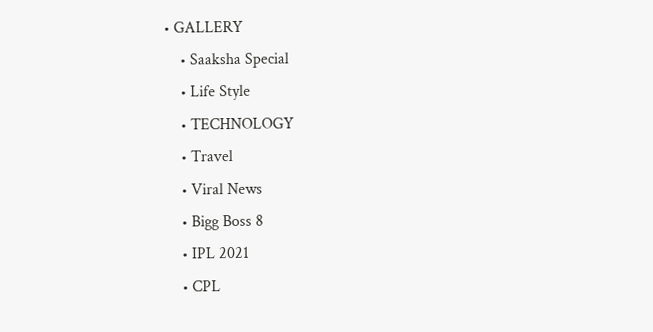• GALLERY
    • Saaksha Special
    • Life Style
    • TECHNOLOGY
    • Travel
    • Viral News
    • Bigg Boss 8
    • IPL 2021
    • CPL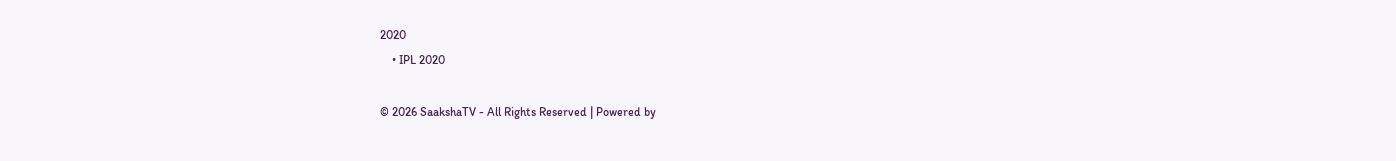2020
    • IPL 2020

© 2026 SaakshaTV - All Rights Reserved | Powered by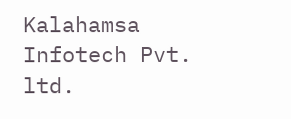Kalahamsa Infotech Pvt. ltd.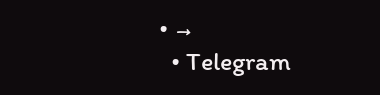• →
  • Telegram